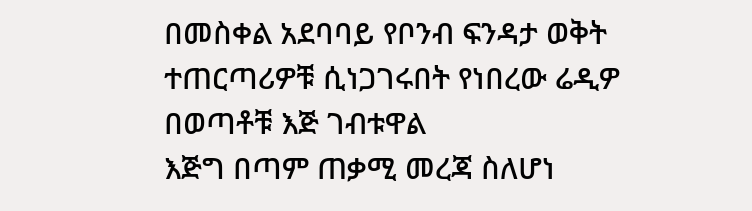በመስቀል አደባባይ የቦንብ ፍንዳታ ወቅት ተጠርጣሪዎቹ ሲነጋገሩበት የነበረው ሬዲዎ በወጣቶቹ እጅ ገብቱዋል
እጅግ በጣም ጠቃሚ መረጃ ስለሆነ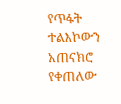የጥፋት ተልእኮውን አጠናክሮ የቀጠለው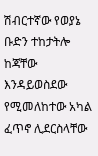ሽብርተኛው የወያኔ ቡድን ተከታትሎ ከጃቸው እንዳይወስደው የሚመለከተው አካል ፈጥኖ ሊደርስላቸው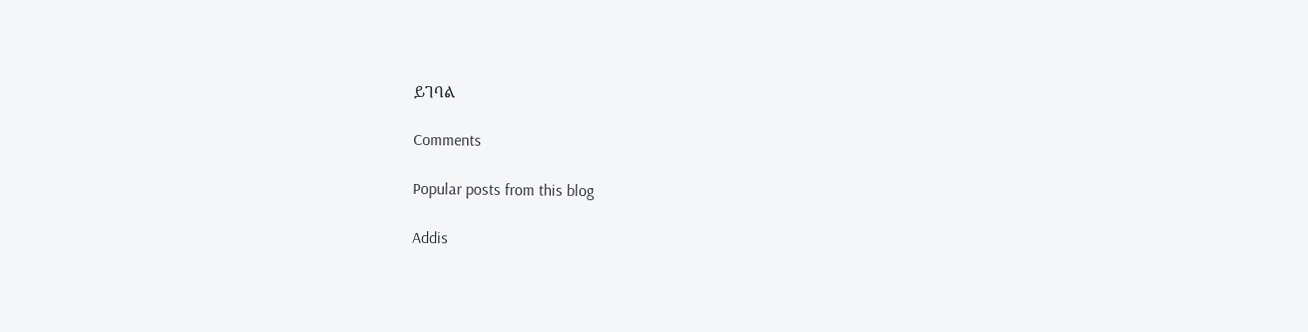ይገባል

Comments

Popular posts from this blog

Addis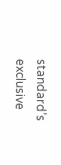standard’s exclusive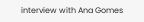interview with Ana Gomes